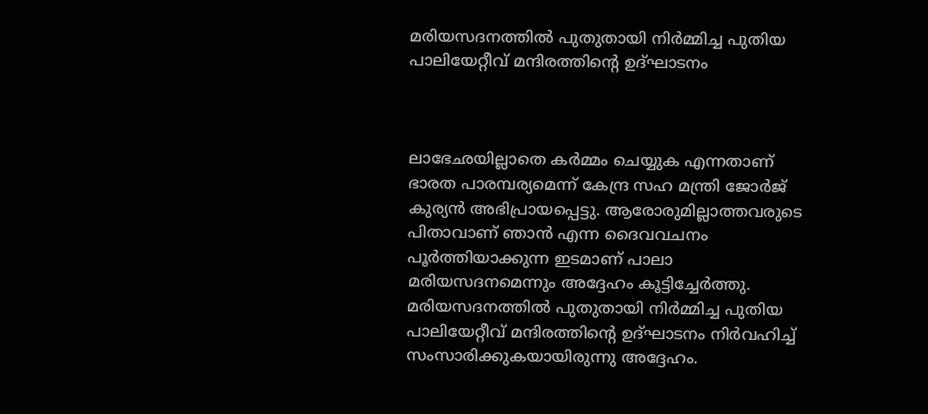മരിയസദനത്തിൽ പുതുതായി നിർമ്മിച്ച പുതിയ പാലിയേറ്റീവ് മന്ദിരത്തിൻ്റെ ഉദ്ഘാടനം



ലാഭേഛയില്ലാതെ കർമ്മം ചെയ്യുക എന്നതാണ് ഭാരത പാരമ്പര്യമെന്ന് കേന്ദ്ര സഹ മന്ത്രി ജോർജ് കുര്യൻ അഭിപ്രായപ്പെട്ടു. ആരോരുമില്ലാത്തവരുടെ പിതാവാണ് ഞാൻ എന്ന ദൈവവചനം പൂർത്തിയാക്കുന്ന ഇടമാണ് പാലാ മരിയസദനമെന്നും അദ്ദേഹം കൂട്ടിച്ചേർത്തു. മരിയസദനത്തിൽ പുതുതായി നിർമ്മിച്ച പുതിയ പാലിയേറ്റീവ് മന്ദിരത്തിൻ്റെ ഉദ്ഘാടനം നിർവഹിച്ച് സംസാരിക്കുകയായിരുന്നു അദ്ദേഹം.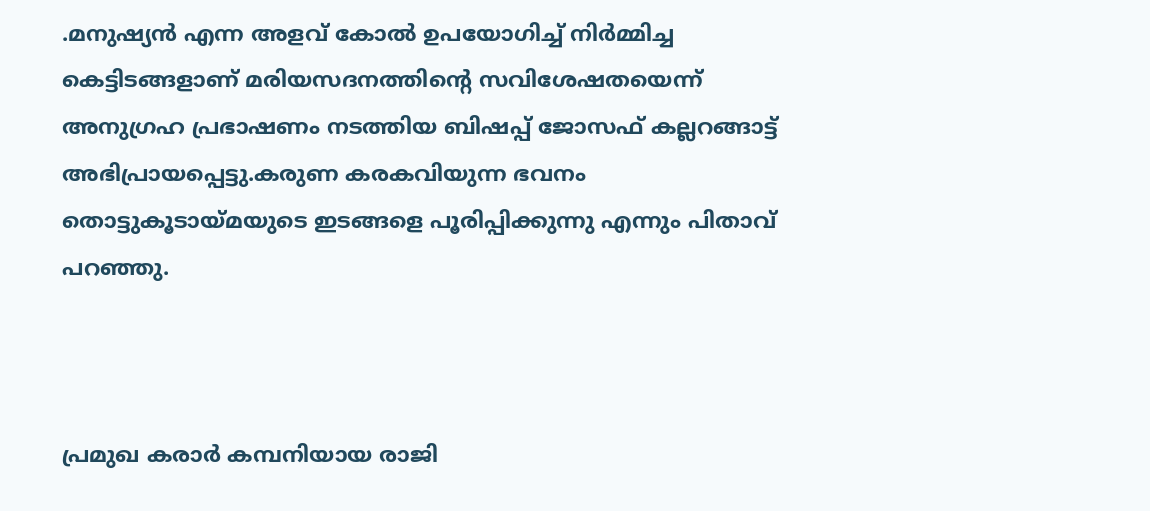.മനുഷ്യൻ എന്ന അളവ് കോൽ ഉപയോഗിച്ച് നിർമ്മിച്ച കെട്ടിടങ്ങളാണ് മരിയസദനത്തിൻ്റെ സവിശേഷതയെന്ന് അനുഗ്രഹ പ്രഭാഷണം നടത്തിയ ബിഷപ്പ് ജോസഫ് കല്ലറങ്ങാട്ട് അഭിപ്രായപ്പെട്ടു.കരുണ കരകവിയുന്ന ഭവനം തൊട്ടുകൂടായ്മയുടെ ഇടങ്ങളെ പൂരിപ്പിക്കുന്നു എന്നും പിതാവ് പറഞ്ഞു.



പ്രമുഖ കരാർ കമ്പനിയായ രാജി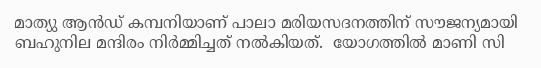മാത്യു ആൻഡ് കമ്പനിയാണ് പാലാ മരിയസദനത്തിന് സൗജന്യമായി ബഹുനില മന്ദിരം നിർമ്മിച്ചത് നൽകിയത്.  യോഗത്തിൽ മാണി സി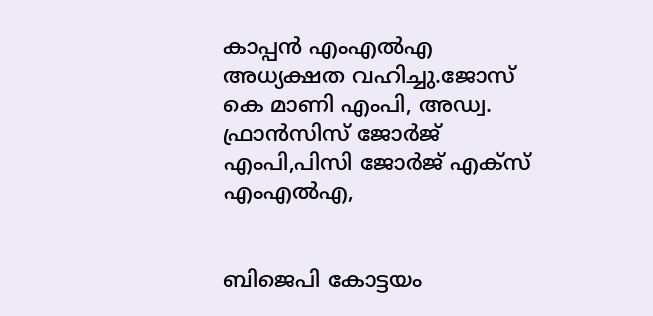കാപ്പൻ എംഎൽഎ  അധ്യക്ഷത വഹിച്ചു.ജോസ് കെ മാണി എംപി, അഡ്വ. ഫ്രാൻസിസ് ജോർജ് എംപി,പിസി ജോർജ് എക്സ് എംഎൽഎ,


ബിജെപി കോട്ടയം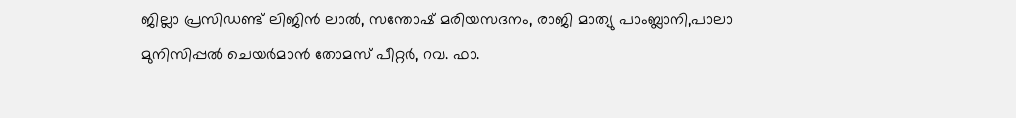ജില്ലാ പ്രസിഡണ്ട് ലിജിൻ ലാൽ, സന്തോഷ് മരിയസദനം, രാജി മാത്യു പാംബ്ലാനി,പാലാ മുനിസിപ്പൽ ചെയർമാൻ തോമസ് പീറ്റർ, റവ. ഫാ.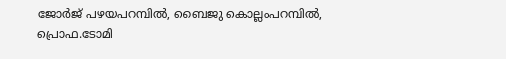ജോർജ് പഴയപറമ്പിൽ, ബൈജു കൊല്ലംപറമ്പിൽ, പ്രൊഫ.ടോമി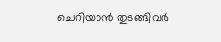ചെറിയാൻ തുടങ്ങിവർ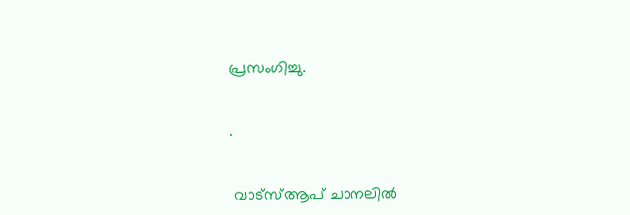പ്രസംഗിച്ചു.


.


 വാട്‌സ്ആപ് ചാനലില്‍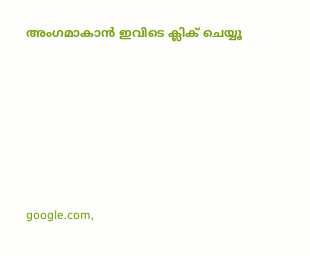അംഗമാകാന്‍ ഇവിടെ ക്ലിക് ചെയ്യൂ







google.com,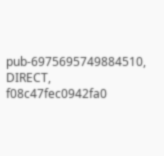pub-6975695749884510, DIRECT, f08c47fec0942fa0